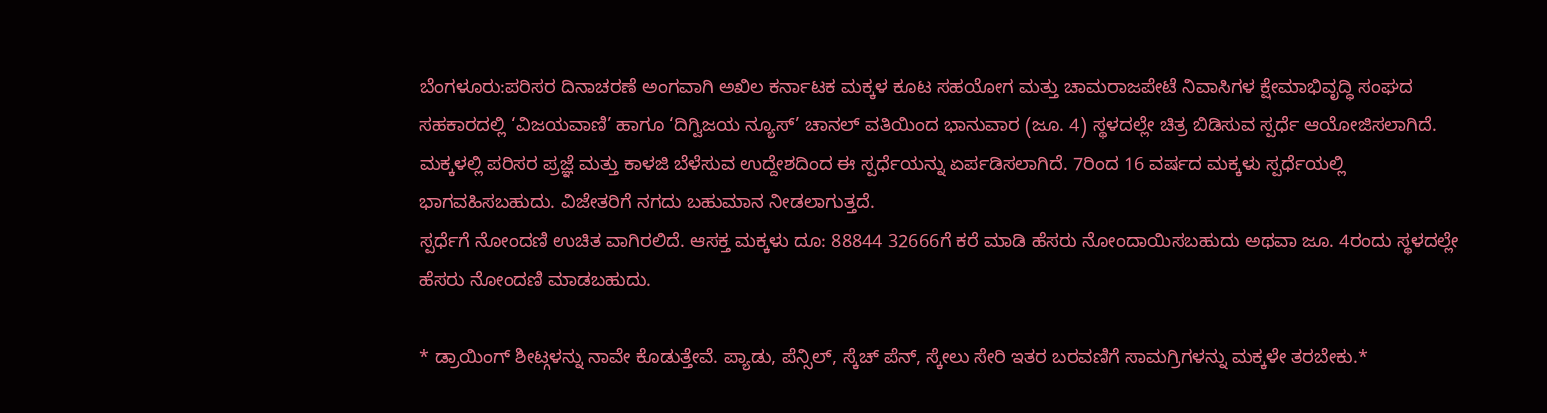ಬೆಂಗಳೂರು:ಪರಿಸರ ದಿನಾಚರಣೆ ಅಂಗವಾಗಿ ಅಖಿಲ ಕರ್ನಾಟಕ ಮಕ್ಕಳ ಕೂಟ ಸಹಯೋಗ ಮತ್ತು ಚಾಮರಾಜಪೇಟೆ ನಿವಾಸಿಗಳ ಕ್ಷೇಮಾಭಿವೃದ್ಧಿ ಸಂಘದ ಸಹಕಾರದಲ್ಲಿ ‘ವಿಜಯವಾಣಿ’ ಹಾಗೂ ‘ದಿಗ್ವಿಜಯ ನ್ಯೂಸ್’ ಚಾನಲ್ ವತಿಯಿಂದ ಭಾನುವಾರ (ಜೂ. 4) ಸ್ಥಳದಲ್ಲೇ ಚಿತ್ರ ಬಿಡಿಸುವ ಸ್ಪರ್ಧೆ ಆಯೋಜಿಸಲಾಗಿದೆ. ಮಕ್ಕಳಲ್ಲಿ ಪರಿಸರ ಪ್ರಜ್ಞೆ ಮತ್ತು ಕಾಳಜಿ ಬೆಳೆಸುವ ಉದ್ದೇಶದಿಂದ ಈ ಸ್ಪರ್ಧೆಯನ್ನು ಏರ್ಪಡಿಸಲಾಗಿದೆ. 7ರಿಂದ 16 ವರ್ಷದ ಮಕ್ಕಳು ಸ್ಪರ್ಧೆಯಲ್ಲಿ ಭಾಗವಹಿಸಬಹುದು. ವಿಜೇತರಿಗೆ ನಗದು ಬಹುಮಾನ ನೀಡಲಾಗುತ್ತದೆ.
ಸ್ಪರ್ಧೆಗೆ ನೋಂದಣಿ ಉಚಿತ ವಾಗಿರಲಿದೆ. ಆಸಕ್ತ ಮಕ್ಕಳು ದೂ: 88844 32666ಗೆ ಕರೆ ಮಾಡಿ ಹೆಸರು ನೋಂದಾಯಿಸಬಹುದು ಅಥವಾ ಜೂ. 4ರಂದು ಸ್ಥಳದಲ್ಲೇ ಹೆಸರು ನೋಂದಣಿ ಮಾಡಬಹುದು.

* ಡ್ರಾಯಿಂಗ್ ಶೀಟ್ಗಳನ್ನು ನಾವೇ ಕೊಡುತ್ತೇವೆ. ಪ್ಯಾಡು, ಪೆನ್ಸಿಲ್, ಸ್ಕೆಚ್ ಪೆನ್, ಸ್ಕೇಲು ಸೇರಿ ಇತರ ಬರವಣಿಗೆ ಸಾಮಗ್ರಿಗಳನ್ನು ಮಕ್ಕಳೇ ತರಬೇಕು.*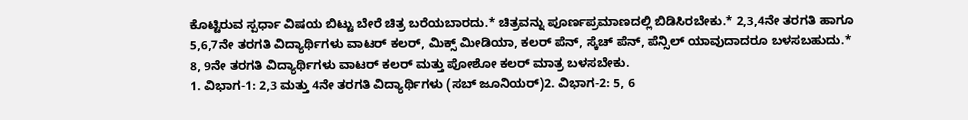ಕೊಟ್ಟಿರುವ ಸ್ಪರ್ಧಾ ವಿಷಯ ಬಿಟ್ಟು ಬೇರೆ ಚಿತ್ರ ಬರೆಯಬಾರದು.* ಚಿತ್ರವನ್ನು ಪೂರ್ಣಪ್ರಮಾಣದಲ್ಲಿ ಬಿಡಿಸಿರಬೇಕು.* 2,3,4ನೇ ತರಗತಿ ಹಾಗೂ 5,6,7ನೇ ತರಗತಿ ವಿದ್ಯಾರ್ಥಿಗಳು ವಾಟರ್ ಕಲರ್, ಮಿಕ್ಸ್ ಮೀಡಿಯಾ, ಕಲರ್ ಪೆನ್, ಸ್ಕೆಚ್ ಪೆನ್, ಪೆನ್ಸಿಲ್ ಯಾವುದಾದರೂ ಬಳಸಬಹುದು.* 8, 9ನೇ ತರಗತಿ ವಿದ್ಯಾರ್ಥಿಗಳು ವಾಟರ್ ಕಲರ್ ಮತ್ತು ಪೋಶೋ ಕಲರ್ ಮಾತ್ರ ಬಳಸಬೇಕು.
1. ವಿಭಾಗ-1: 2,3 ಮತ್ತು 4ನೇ ತರಗತಿ ವಿದ್ಯಾರ್ಥಿಗಳು (ಸಬ್ ಜೂನಿಯರ್)2. ವಿಭಾಗ-2: 5, 6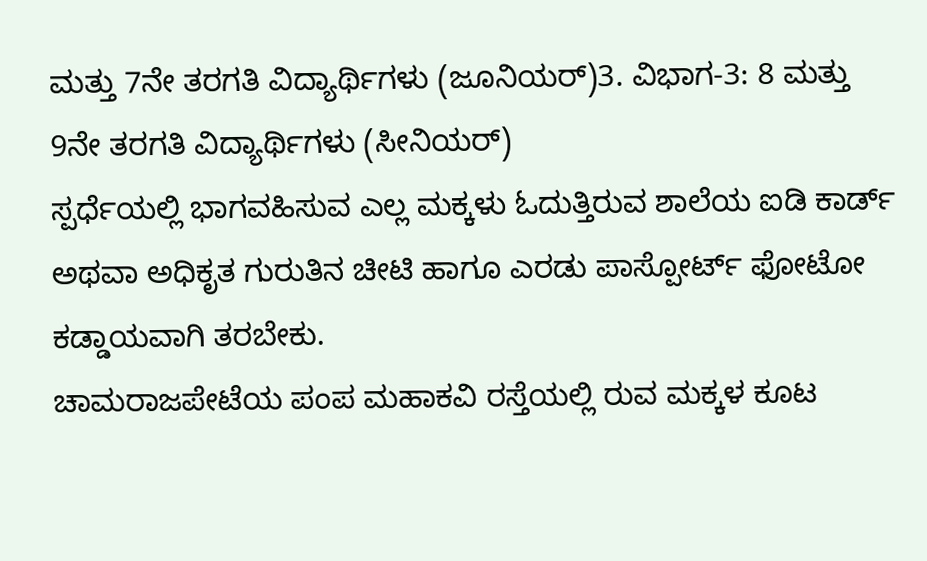ಮತ್ತು 7ನೇ ತರಗತಿ ವಿದ್ಯಾರ್ಥಿಗಳು (ಜೂನಿಯರ್)3. ವಿಭಾಗ-3: 8 ಮತ್ತು 9ನೇ ತರಗತಿ ವಿದ್ಯಾರ್ಥಿಗಳು (ಸೀನಿಯರ್)
ಸ್ಪರ್ಧೆಯಲ್ಲಿ ಭಾಗವಹಿಸುವ ಎಲ್ಲ ಮಕ್ಕಳು ಓದುತ್ತಿರುವ ಶಾಲೆಯ ಐಡಿ ಕಾರ್ಡ್ ಅಥವಾ ಅಧಿಕೃತ ಗುರುತಿನ ಚೀಟಿ ಹಾಗೂ ಎರಡು ಪಾಸ್ಪೋರ್ಟ್ ಫೋಟೋ ಕಡ್ಡಾಯವಾಗಿ ತರಬೇಕು.
ಚಾಮರಾಜಪೇಟೆಯ ಪಂಪ ಮಹಾಕವಿ ರಸ್ತೆಯಲ್ಲಿ ರುವ ಮಕ್ಕಳ ಕೂಟ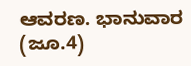ಆವರಣ. ಭಾನುವಾರ (ಜೂ.4)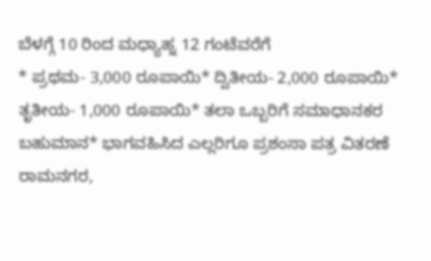ಬೆಳಗ್ಗೆ 10 ರಿಂದ ಮಧ್ಯಾಹ್ನ 12 ಗಂಟೆವರೆಗೆ
* ಪ್ರಥಮ- 3,000 ರೂಪಾಯಿ* ದ್ವಿತೀಯ- 2,000 ರೂಪಾಯಿ* ತೃತೀಯ- 1,000 ರೂಪಾಯಿ* ತಲಾ ಒಬ್ಬರಿಗೆ ಸಮಾಧಾನಕರ ಬಹುಮಾನ* ಭಾಗವಹಿಸಿದ ಎಲ್ಲರಿಗೂ ಪ್ರಶಂಸಾ ಪತ್ರ ವಿತರಣೆ
ರಾಮನಗರ,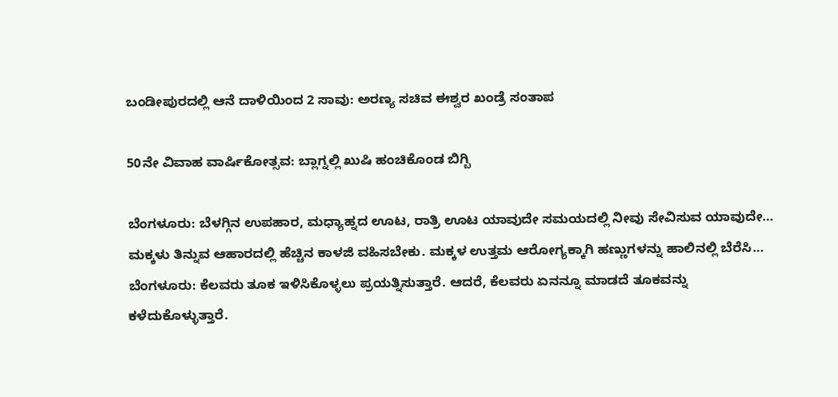ಬಂಡೀಪುರದಲ್ಲಿ ಆನೆ ದಾಳಿಯಿಂದ 2 ಸಾವು: ಅರಣ್ಯ ಸಚಿವ ಈಶ್ವರ ಖಂಡ್ರೆ ಸಂತಾಪ

50ನೇ ವಿವಾಹ ವಾರ್ಷಿಕೋತ್ಸವ: ಬ್ಲಾಗ್ನಲ್ಲಿ ಖುಷಿ ಹಂಚಿಕೊಂಡ ಬಿಗ್ಬಿ

ಬೆಂಗಳೂರು: ಬೆಳಗ್ಗಿನ ಉಪಹಾರ, ಮಧ್ಯಾಹ್ನದ ಊಟ, ರಾತ್ರಿ ಊಟ ಯಾವುದೇ ಸಮಯದಲ್ಲಿ ನೀವು ಸೇವಿಸುವ ಯಾವುದೇ…
ಮಕ್ಕಳು ತಿನ್ನುವ ಆಹಾರದಲ್ಲಿ ಹೆಚ್ಚಿನ ಕಾಳಜಿ ವಹಿಸಬೇಕು. ಮಕ್ಕಳ ಉತ್ತಮ ಆರೋಗ್ಯಕ್ಕಾಗಿ ಹಣ್ಣುಗಳನ್ನು ಹಾಲಿನಲ್ಲಿ ಬೆರೆಸಿ…
ಬೆಂಗಳೂರು: ಕೆಲವರು ತೂಕ ಇಳಿಸಿಕೊಳ್ಳಲು ಪ್ರಯತ್ನಿಸುತ್ತಾರೆ. ಆದರೆ, ಕೆಲವರು ಏನನ್ನೂ ಮಾಡದೆ ತೂಕವನ್ನು ಕಳೆದುಕೊಳ್ಳುತ್ತಾರೆ.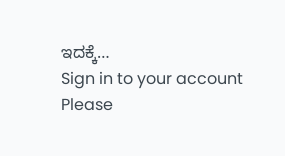ಇದಕ್ಕೆ…
Sign in to your account
Please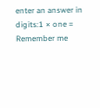enter an answer in digits:1 × one =
Remember me